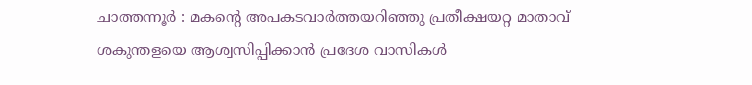ചാത്തന്നൂർ : മകന്റെ അപകടവാർത്തയറിഞ്ഞു പ്രതീക്ഷയറ്റ മാതാവ് ശകുന്തളയെ ആശ്വസിപ്പിക്കാൻ പ്രദേശ വാസികൾ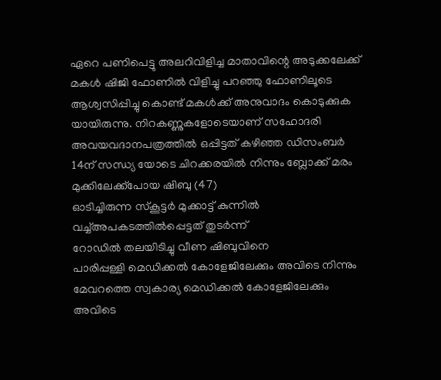ഏറെ പണിപെട്ടു അലറിവിളിച്ച മാതാവിന്റെ അടുക്കലേക്ക് മകൾ ഷിജി ഫോണിൽ വിളിച്ചു പറഞ്ഞു ഫോണിലൂടെ ആശ്വസിപ്പിച്ചു കൊണ്ട് മകൾക്ക് അനുവാദം കൊടുക്കുക യായിരുന്നു. നിറകണ്ണുകളോടെയാണ് സഹോദരി അവയവദാനപത്രത്തിൽ ഒപ്പിട്ടത് കഴിഞ്ഞ ഡിസംബർ 14ന് സന്ധ്യ യോടെ ചിറക്കരയിൽ നിന്നും ബ്ലോക്ക് മരം മുക്കിലേക്ക്പോയ ഷിബു (47)
ഓടിച്ചിരുന്ന സ്കൂട്ടർ മുക്കാട്ട് കുന്നിൽ വച്ച്അപകടത്തിൽപ്പെട്ടത് തുടർന്ന്
റോഡിൽ തലയിടിച്ചു വീണ ഷിബുവിനെ
പാരിപ്പള്ളി മെഡിക്കൽ കോളേജിലേക്കും അവിടെ നിന്നും മേവറത്തെ സ്വകാര്യ മെഡിക്കൽ കോളേജിലേക്കും അവിടെ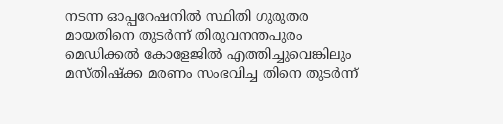നടന്ന ഓപ്പറേഷനിൽ സ്ഥിതി ഗുരുതര മായതിനെ തുടർന്ന് തിരുവനന്തപുരം മെഡിക്കൽ കോളേജിൽ എത്തിച്ചുവെങ്കിലും മസ്തിഷ്ക്ക മരണം സംഭവിച്ച തിനെ തുടർന്ന്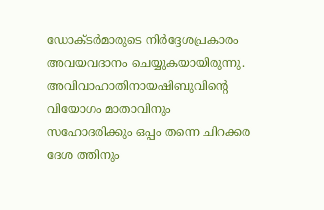ഡോക്ടർമാരുടെ നിർദ്ദേശപ്രകാരം അവയവദാനം ചെയ്യുകയായിരുന്നു.
അവിവാഹാതിനായഷിബുവിന്റെ
വിയോഗം മാതാവിനും സഹോദരിക്കും ഒപ്പം തന്നെ ചിറക്കര ദേശ ത്തിനും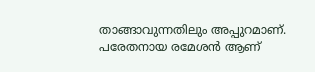താങ്ങാവുന്നതിലും അപ്പുറമാണ്.
പരേതനായ രമേശൻ ആണ്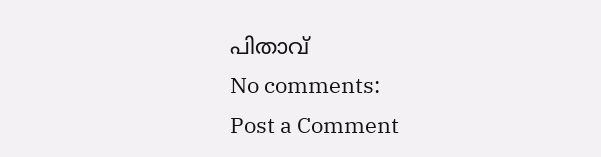പിതാവ്
No comments:
Post a Comment